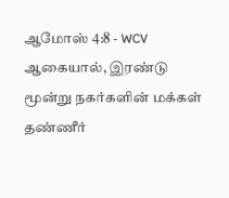ஆமோஸ் 4:8 - WCV
ஆகையால், இரண்டு மூன்று நகர்களின் மக்கள் தண்ணீர்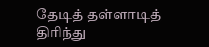தேடித் தள்ளாடித் திரிந்து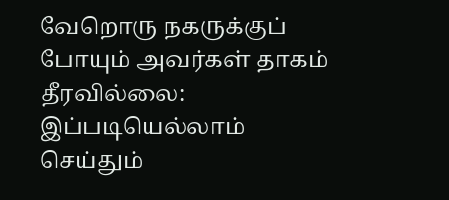வேறொரு நகருக்குப் போயும் அவர்கள் தாகம் தீரவில்லை: இப்படியெல்லாம் செய்தும்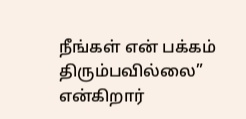நீங்கள் என் பக்கம் திரும்பவில்லை” என்கிறார்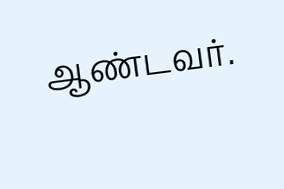ஆண்டவர்.